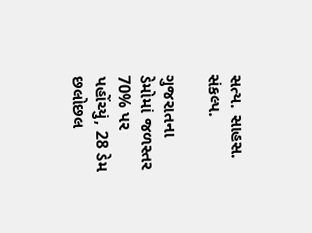સત્ય. સાહસ. સંકલ્પ.

ગુજરાતના ડેમોમાં જળસ્તર 70% પર પહોંચ્યું, 28 ડેમ છલોછલ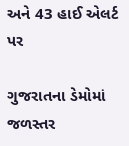અને 43 હાઈ એલર્ટ પર

ગુજરાતના ડેમોમાં જળસ્તર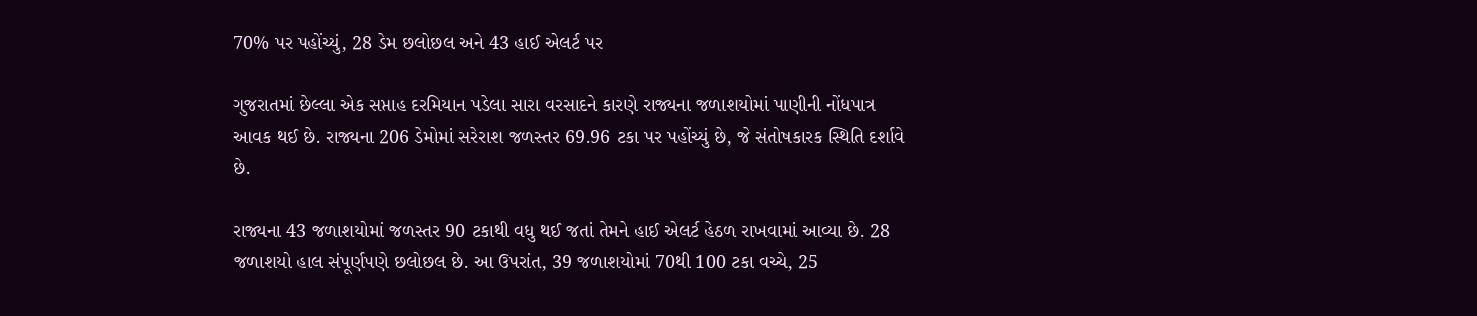70% પર પહોંચ્યું, 28 ડેમ છલોછલ અને 43 હાઈ એલર્ટ પર

ગુજરાતમાં છેલ્લા એક સપ્તાહ દરમિયાન પડેલા સારા વરસાદને કારણે રાજ્યના જળાશયોમાં પાણીની નોંધપાત્ર આવક થઈ છે. રાજ્યના 206 ડેમોમાં સરેરાશ જળસ્તર 69.96 ટકા પર પહોંચ્યું છે, જે સંતોષકારક સ્થિતિ દર્શાવે છે.

રાજ્યના 43 જળાશયોમાં જળસ્તર 90 ટકાથી વધુ થઈ જતાં તેમને હાઈ એલર્ટ હેઠળ રાખવામાં આવ્યા છે. 28 જળાશયો હાલ સંપૂર્ણપણે છલોછલ છે. આ ઉપરાંત, 39 જળાશયોમાં 70થી 100 ટકા વચ્ચે, 25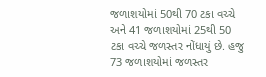જળાશયોમાં 50થી 70 ટકા વચ્ચે અને 41 જળાશયોમાં 25થી 50 ટકા વચ્ચે જળસ્તર નોંધાયું છે. હજુ 73 જળાશયોમાં જળસ્તર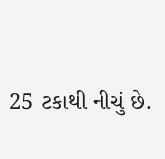25 ટકાથી નીચું છે.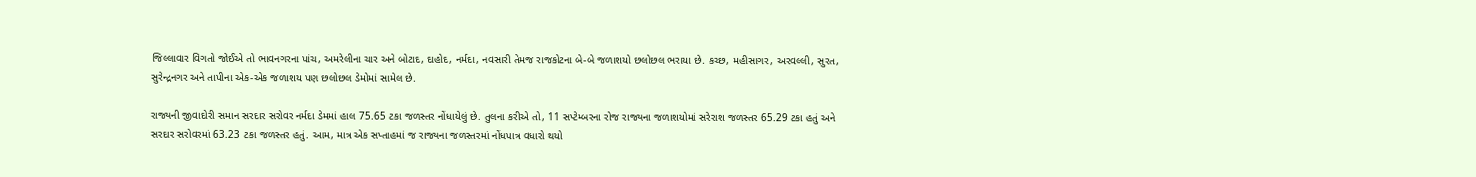જિલ્લાવાર વિગતો જોઈએ તો ભાવનગરના પાંચ, અમરેલીના ચાર અને બોટાદ, દાહોદ, નર્મદા, નવસારી તેમજ રાજકોટના બે-બે જળાશયો છલોછલ ભરાયા છે. કચ્છ, મહીસાગર, અરવલ્લી, સુરત, સુરેન્દ્રનગર અને તાપીના એક-એક જળાશય પણ છલોછલ ડેમોમાં સામેલ છે.

રાજ્યની જીવાદોરી સમાન સરદાર સરોવર નર્મદા ડેમમાં હાલ 75.65 ટકા જળસ્તર નોંધાયેલું છે. તુલના કરીએ તો, 11 સપ્ટેમ્બરના રોજ રાજ્યના જળાશયોમાં સરેરાશ જળસ્તર 65.29 ટકા હતું અને સરદાર સરોવરમાં 63.23 ટકા જળસ્તર હતું. આમ, માત્ર એક સપ્તાહમાં જ રાજ્યના જળસ્તરમાં નોંધપાત્ર વધારો થયો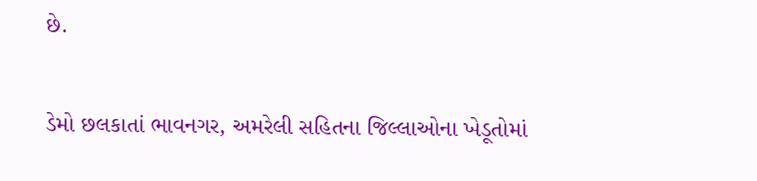છે.

ડેમો છલકાતાં ભાવનગર, અમરેલી સહિતના જિલ્લાઓના ખેડૂતોમાં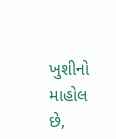ખુશીનો માહોલ છે,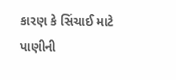કારણ કે સિંચાઈ માટે પાણીની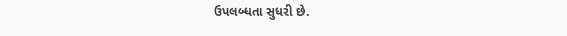ઉપલબ્ધતા સુધરી છે.